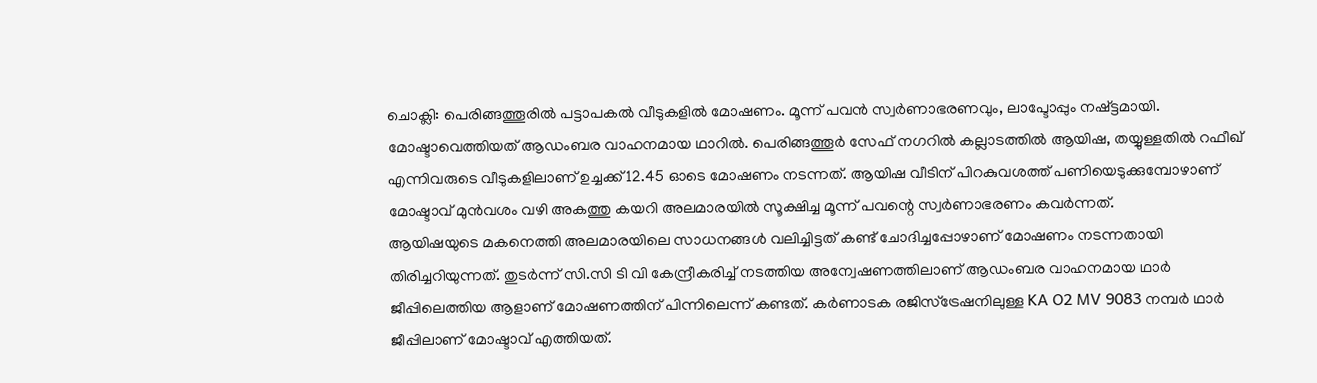ചൊക്ലി: പെരിങ്ങത്തൂരിൽ പട്ടാപകൽ വീടുകളിൽ മോഷണം. മൂന്ന് പവൻ സ്വർണാഭരണവും, ലാപ്ടോപ്പും നഷ്ട്ടമായി. മോഷ്ടാവെത്തിയത് ആഡംബര വാഹനമായ ഥാറിൽ. പെരിങ്ങത്തൂർ സേഫ് നഗറിൽ കല്ലാടത്തിൽ ആയിഷ, തയ്യുള്ളതിൽ റഫീഖ് എന്നിവരുടെ വീടുകളിലാണ് ഉച്ചക്ക് 12.45 ഓടെ മോഷണം നടന്നത്. ആയിഷ വീടിന് പിറകുവശത്ത് പണിയെടുക്കുമ്പോഴാണ് മോഷ്ടാവ് മുൻവശം വഴി അകത്തു കയറി അലമാരയിൽ സൂക്ഷിച്ച മൂന്ന് പവന്റെ സ്വർണാഭരണം കവർന്നത്.
ആയിഷയുടെ മകനെത്തി അലമാരയിലെ സാധനങ്ങൾ വലിച്ചിട്ടത് കണ്ട് ചോദിച്ചപ്പോഴാണ് മോഷണം നടന്നതായി തിരിച്ചറിയുന്നത്. തുടർന്ന് സി.സി ടി വി കേന്ദ്രീകരിച്ച് നടത്തിയ അന്വേഷണത്തിലാണ് ആഡംബര വാഹനമായ ഥാർ ജീപ്പിലെത്തിയ ആളാണ് മോഷണത്തിന് പിന്നിലെന്ന് കണ്ടത്. കർണാടക രജിസ്ട്രേഷനിലുള്ള KA O2 MV 9083 നമ്പർ ഥാർ ജീപ്പിലാണ് മോഷ്ടാവ് എത്തിയത്.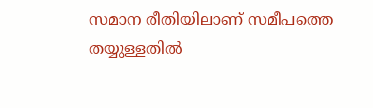സമാന രീതിയിലാണ് സമീപത്തെ തയ്യുള്ളതിൽ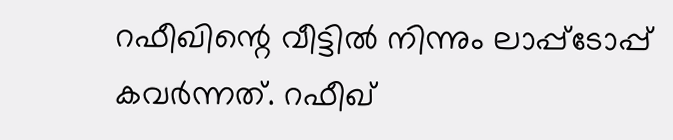റഫീഖിന്റെ വീട്ടിൽ നിന്നും ലാപ്പ്ടോപ്പ് കവർന്നത്. റഫീഖ്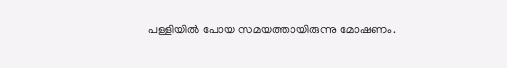പള്ളിയിൽ പോയ സമയത്തായിരുന്നു മോഷണം.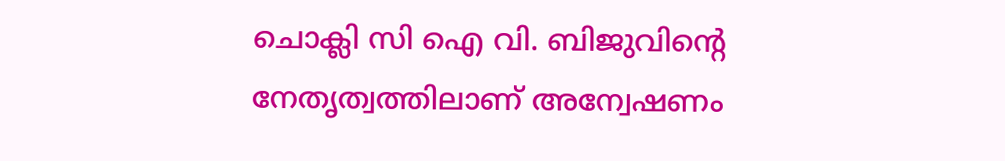ചൊക്ലി സി ഐ വി. ബിജുവിന്റെ നേതൃത്വത്തിലാണ് അന്വേഷണം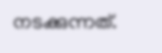നടക്കുന്നത്.